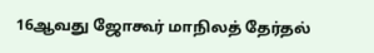16ஆவது ஜோகூர் மாநிலத் தேர்தல்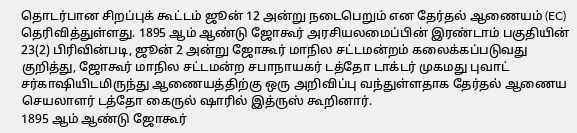தொடர்பான சிறப்புக் கூட்டம் ஜூன் 12 அன்று நடைபெறும் என தேர்தல் ஆணையம் (EC) தெரிவித்துள்ளது. 1895 ஆம் ஆண்டு ஜோகூர் அரசியலமைப்பின் இரண்டாம் பகுதியின் 23(2) பிரிவின்படி, ஜூன் 2 அன்று ஜோகூர் மாநில சட்டமன்றம் கலைக்கப்படுவது குறித்து, ஜோகூர் மாநில சட்டமன்ற சபாநாயகர் டத்தோ டாக்டர் முகமது புவாட் சர்காஷியிடமிருந்து ஆணையத்திற்கு ஒரு அறிவிப்பு வந்துள்ளதாக தேர்தல் ஆணைய செயலாளர் டத்தோ கைருல் ஷாரில் இத்ருஸ் கூறினார்.
1895 ஆம் ஆண்டு ஜோகூர்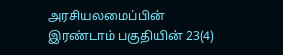அரசியலமைப்பின் இரண்டாம் பகுதியின் 23(4)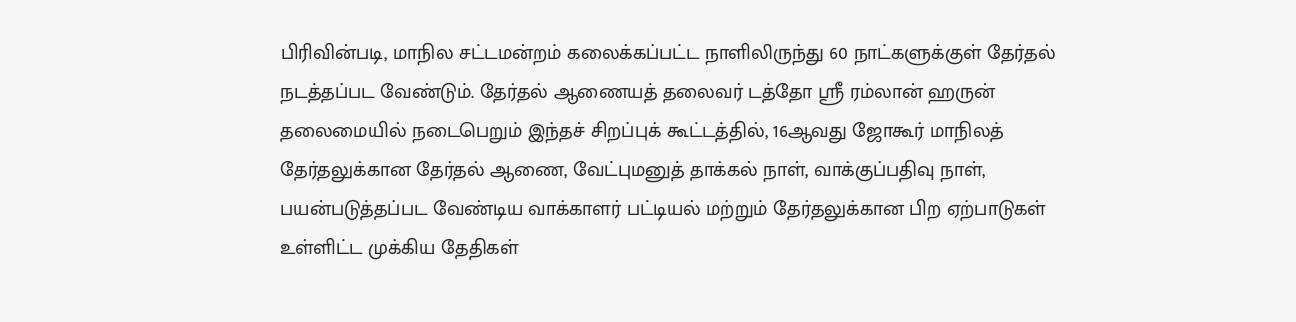பிரிவின்படி, மாநில சட்டமன்றம் கலைக்கப்பட்ட நாளிலிருந்து 60 நாட்களுக்குள் தேர்தல் நடத்தப்பட வேண்டும். தேர்தல் ஆணையத் தலைவர் டத்தோ ஸ்ரீ ரம்லான் ஹருன் தலைமையில் நடைபெறும் இந்தச் சிறப்புக் கூட்டத்தில், 16ஆவது ஜோகூர் மாநிலத் தேர்தலுக்கான தேர்தல் ஆணை, வேட்புமனுத் தாக்கல் நாள், வாக்குப்பதிவு நாள், பயன்படுத்தப்பட வேண்டிய வாக்காளர் பட்டியல் மற்றும் தேர்தலுக்கான பிற ஏற்பாடுகள் உள்ளிட்ட முக்கிய தேதிகள்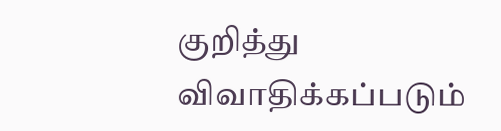குறித்து விவாதிக்கப்படும்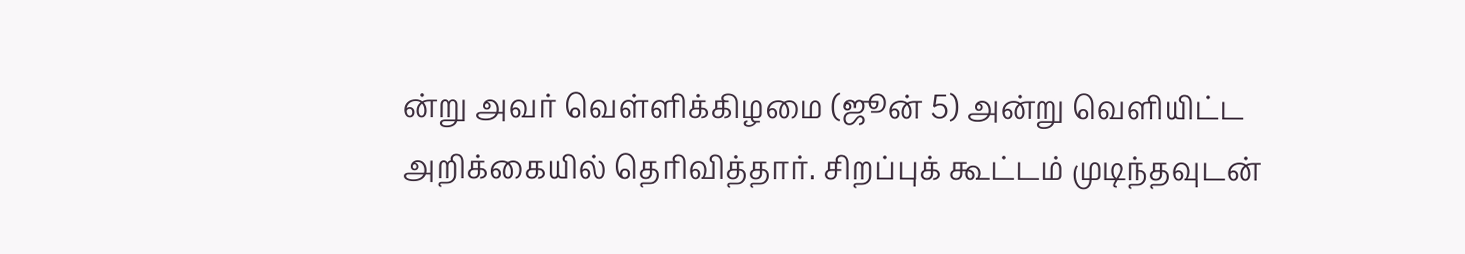ன்று அவர் வெள்ளிக்கிழமை (ஜூன் 5) அன்று வெளியிட்ட அறிக்கையில் தெரிவித்தார். சிறப்புக் கூட்டம் முடிந்தவுடன்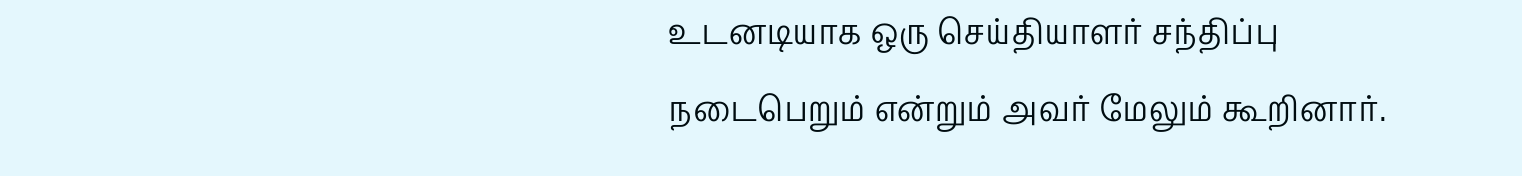உடனடியாக ஒரு செய்தியாளர் சந்திப்பு நடைபெறும் என்றும் அவர் மேலும் கூறினார்.